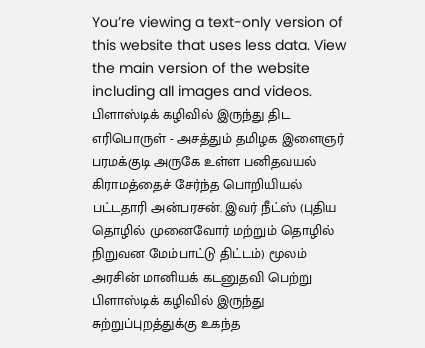You’re viewing a text-only version of this website that uses less data. View the main version of the website including all images and videos.
பிளாஸ்டிக் கழிவில் இருந்து திட எரிபொருள் - அசத்தும் தமிழக இளைஞர்
பரமக்குடி அருகே உள்ள பனிதவயல் கிராமத்தைச் சேர்ந்த பொறியியல் பட்டதாரி அன்பரசன். இவர் நீட்ஸ் (புதிய தொழில் முனைவோர் மற்றும் தொழில் நிறுவன மேம்பாட்டு திட்டம்) மூலம் அரசின் மானியக் கடனுதவி பெற்று பிளாஸ்டிக் கழிவில் இருந்து சுற்றுப்புறத்துக்கு உகந்த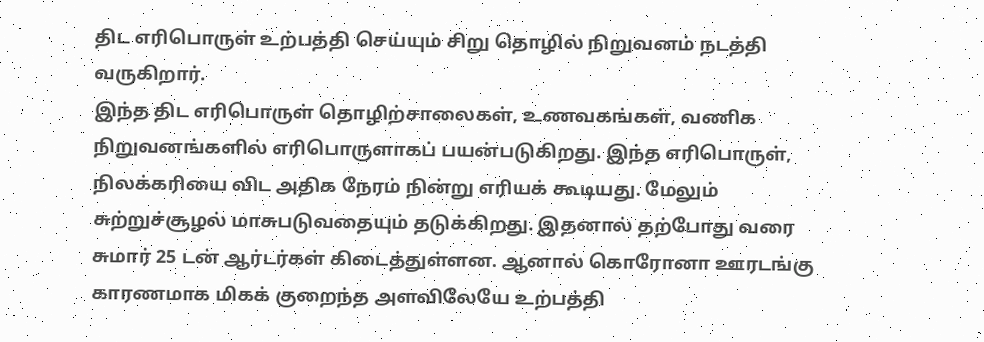திட எரிபொருள் உற்பத்தி செய்யும் சிறு தொழில் நிறுவனம் நடத்தி வருகிறார்.
இந்த திட எரிபொருள் தொழிற்சாலைகள், உணவகங்கள், வணிக நிறுவனங்களில் எரிபொருளாகப் பயன்படுகிறது. இந்த எரிபொருள், நிலக்கரியை விட அதிக நேரம் நின்று எரியக் கூடியது. மேலும் சுற்றுச்சூழல் மாசுபடுவதையும் தடுக்கிறது. இதனால் தற்போது வரை சுமார் 25 டன் ஆர்டர்கள் கிடைத்துள்ளன. ஆனால் கொரோனா ஊரடங்கு காரணமாக மிகக் குறைந்த அளவிலேயே உற்பத்தி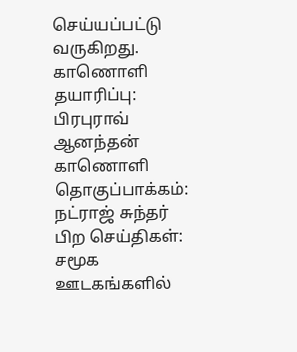செய்யப்பட்டு வருகிறது.
காணொளி தயாரிப்பு: பிரபுராவ் ஆனந்தன்
காணொளி தொகுப்பாக்கம்: நட்ராஜ் சுந்தர்
பிற செய்திகள்:
சமூக ஊடகங்களில்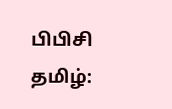பிபிசி தமிழ்: